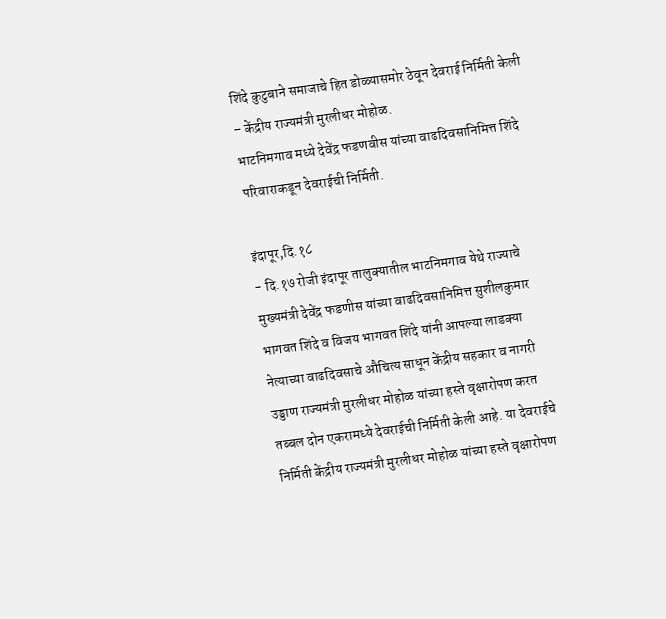शिंदे कुटुबाने समाजाचे हित डोळ्यासमोर ठेवून देवराई निर्मिती केली – केंद्रीय राज्यमंत्री मुरलीधर मोहोळ.
भाटनिमगाव मध्ये देवेंद्र फडणवीस यांच्या वाढदिवसानिमित्त शिंदे परिवाराकडून देवराईची निर्मिती.

इंदापूर,दि.१८
- दि.१७ रोजी इंदापूर तालुक्यातील भाटनिमगाव येथे राज्याचे मुख्यमंत्री देवेंद्र फडणीस यांच्या वाढदिवसानिमित्त सुशीलकुमार भागवत शिंदे व विजय भागवत शिंदे यांनी आपल्या लाडक्या नेत्याच्या वाढदिवसाचे औचित्य साधून केंद्रीय सहकार व नागरी उड्डाण राज्यमंत्री मुरलीधर मोहोळ यांच्या हस्ते वृक्षारोपण करत तब्बल दोन एकरामध्ये देवराईची निर्मिती केली आहे. या देवराईचे निर्मिती केंद्रीय राज्यमंत्री मुरलीधर मोहोळ यांच्या हस्ते वृक्षारोपण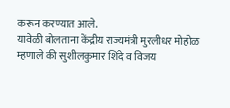करून करण्यात आले.
यावेळी बोलताना केंद्रीय राज्यमंत्री मुरलीधर मोहोळ म्हणाले की सुशीलकुमार शिंदे व विजय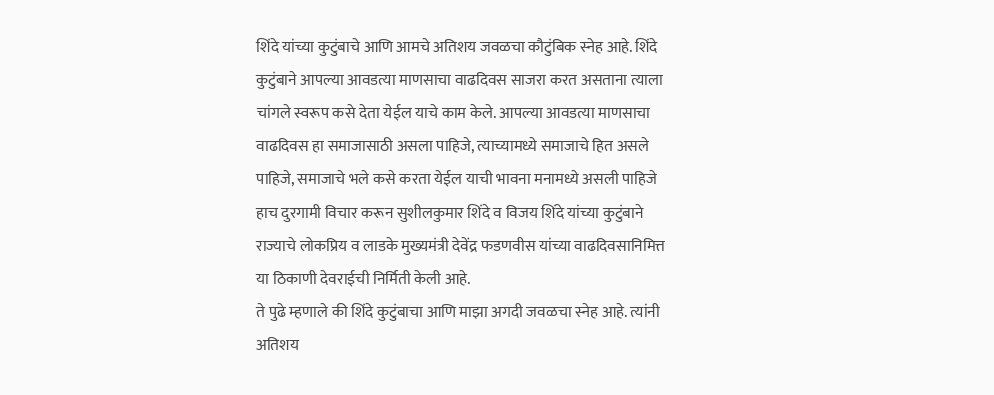शिंदे यांच्या कुटुंबाचे आणि आमचे अतिशय जवळचा कौटुंबिक स्नेह आहे. शिंदे कुटुंबाने आपल्या आवडत्या माणसाचा वाढदिवस साजरा करत असताना त्याला चांगले स्वरूप कसे देता येईल याचे काम केले. आपल्या आवडत्या माणसाचा वाढदिवस हा समाजासाठी असला पाहिजे, त्याच्यामध्ये समाजाचे हित असले पाहिजे, समाजाचे भले कसे करता येईल याची भावना मनामध्ये असली पाहिजे हाच दुरगामी विचार करून सुशीलकुमार शिंदे व विजय शिंदे यांच्या कुटुंबाने राज्याचे लोकप्रिय व लाडके मुख्यमंत्री देवेंद्र फडणवीस यांच्या वाढदिवसानिमित्त या ठिकाणी देवराईची निर्मिती केली आहे.
ते पुढे म्हणाले की शिंदे कुटुंबाचा आणि माझा अगदी जवळचा स्नेह आहे. त्यांनी अतिशय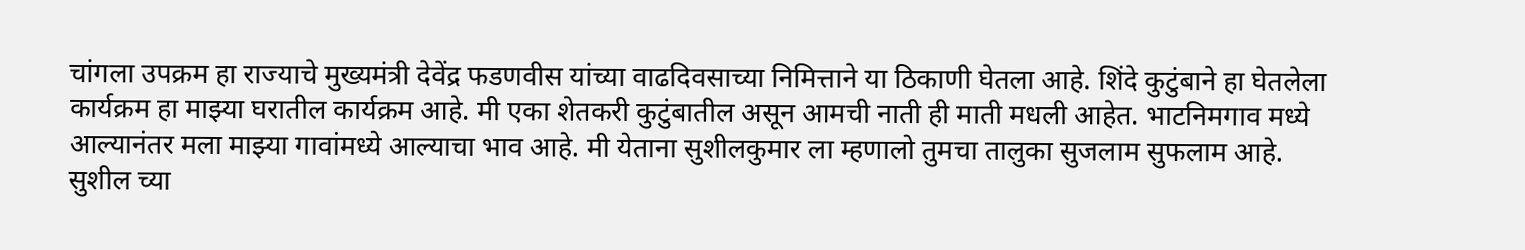चांगला उपक्रम हा राज्याचे मुख्यमंत्री देवेंद्र फडणवीस यांच्या वाढदिवसाच्या निमित्ताने या ठिकाणी घेतला आहे. शिंदे कुटुंबाने हा घेतलेला कार्यक्रम हा माझ्या घरातील कार्यक्रम आहे. मी एका शेतकरी कुटुंबातील असून आमची नाती ही माती मधली आहेत. भाटनिमगाव मध्ये आल्यानंतर मला माझ्या गावांमध्ये आल्याचा भाव आहे. मी येताना सुशीलकुमार ला म्हणालो तुमचा तालुका सुजलाम सुफलाम आहे. सुशील च्या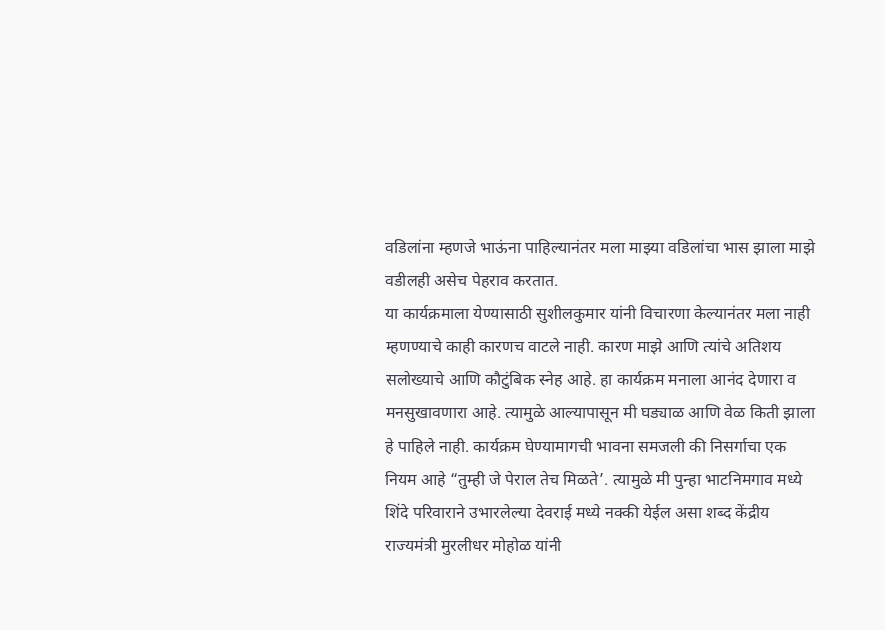वडिलांना म्हणजे भाऊंना पाहिल्यानंतर मला माझ्या वडिलांचा भास झाला माझे वडीलही असेच पेहराव करतात.
या कार्यक्रमाला येण्यासाठी सुशीलकुमार यांनी विचारणा केल्यानंतर मला नाही म्हणण्याचे काही कारणच वाटले नाही. कारण माझे आणि त्यांचे अतिशय सलोख्याचे आणि कौटुंबिक स्नेह आहे. हा कार्यक्रम मनाला आनंद देणारा व मनसुखावणारा आहे. त्यामुळे आल्यापासून मी घड्याळ आणि वेळ किती झाला हे पाहिले नाही. कार्यक्रम घेण्यामागची भावना समजली की निसर्गाचा एक नियम आहे “तुम्ही जे पेराल तेच मिळते’. त्यामुळे मी पुन्हा भाटनिमगाव मध्ये शिंदे परिवाराने उभारलेल्या देवराई मध्ये नक्की येईल असा शब्द केंद्रीय राज्यमंत्री मुरलीधर मोहोळ यांनी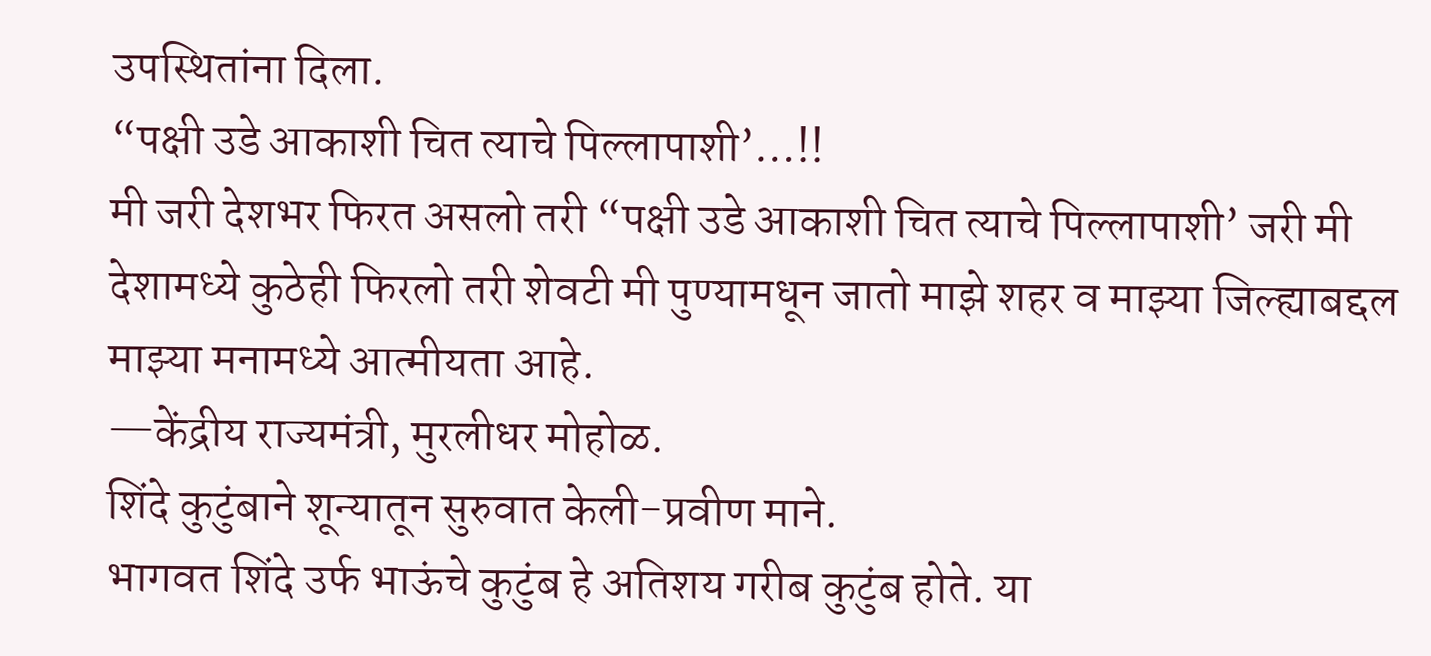उपस्थितांना दिला.
“पक्षी उडे आकाशी चित त्याचे पिल्लापाशी’…!!
मी जरी देशभर फिरत असलो तरी “पक्षी उडे आकाशी चित त्याचे पिल्लापाशी’ जरी मी देशामध्ये कुठेही फिरलो तरी शेवटी मी पुण्यामधून जातो माझे शहर व माझ्या जिल्ह्याबद्दल माझ्या मनामध्ये आत्मीयता आहे.
—केंद्रीय राज्यमंत्री, मुरलीधर मोहोळ.
शिंदे कुटुंबाने शून्यातून सुरुवात केली-प्रवीण माने.
भागवत शिंदे उर्फ भाऊंचे कुटुंब हे अतिशय गरीब कुटुंब होते. या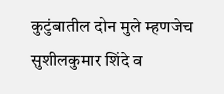कुटुंबातील दोन मुले म्हणजेच सुशीलकुमार शिंदे व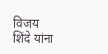विजय शिंदे यांना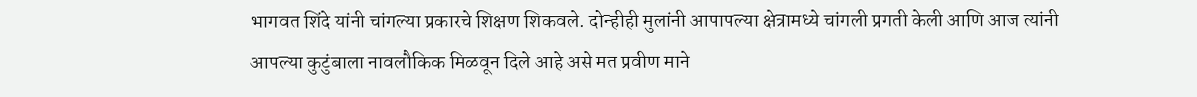भागवत शिंदे यांनी चांगल्या प्रकारचे शिक्षण शिकवले. दोन्हीही मुलांनी आपापल्या क्षेत्रामध्ये चांगली प्रगती केली आणि आज त्यांनी आपल्या कुटुंबाला नावलौकिक मिळवून दिले आहे असे मत प्रवीण माने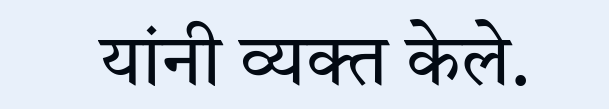यांनी व्यक्त केले.